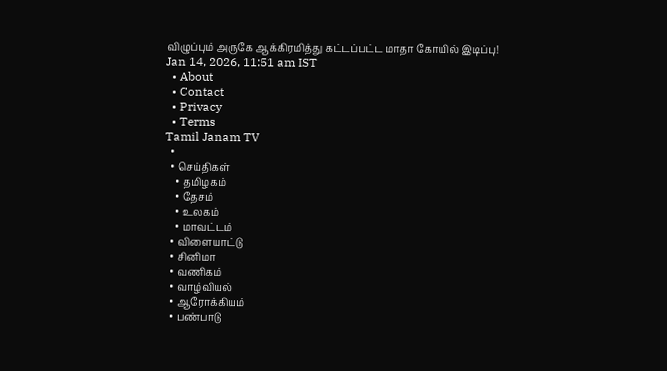விழுப்பும் அருகே ஆக்கிரமித்து கட்டப்பட்ட மாதா கோயில் இடிப்பு!
Jan 14, 2026, 11:51 am IST
  • About
  • Contact
  • Privacy
  • Terms
Tamil Janam TV
  •
  • செய்திகள்
    • தமிழகம்
    • தேசம்
    • உலகம்
    • மாவட்டம்
  • விளையாட்டு
  • சினிமா
  • வணிகம்
  • வாழ்வியல்
  • ஆரோக்கியம்
  • பண்பாடு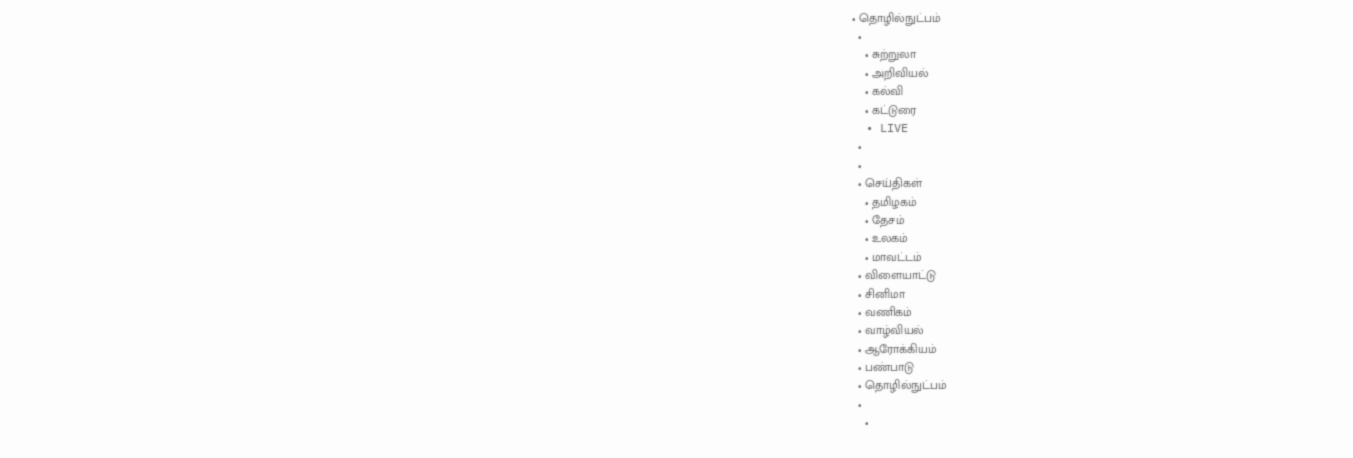• தொழில்நுட்பம்
  •
    • சுற்றுலா
    • அறிவியல்
    • கல்வி
    • கட்டுரை
  • LIVE
  •
  •
  • செய்திகள்
    • தமிழகம்
    • தேசம்
    • உலகம்
    • மாவட்டம்
  • விளையாட்டு
  • சினிமா
  • வணிகம்
  • வாழ்வியல்
  • ஆரோக்கியம்
  • பண்பாடு
  • தொழில்நுட்பம்
  •
    •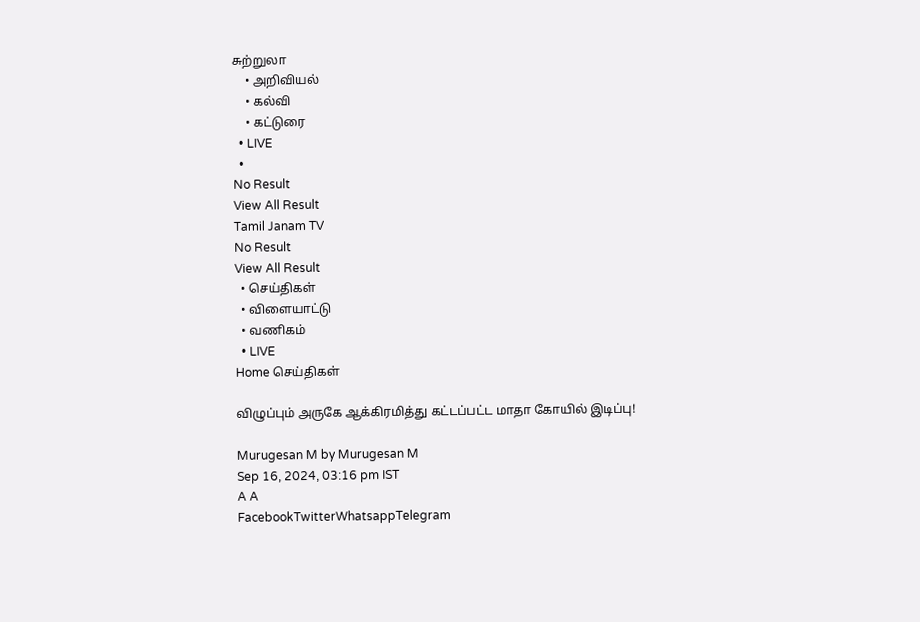சுற்றுலா
    • அறிவியல்
    • கல்வி
    • கட்டுரை
  • LIVE
  •
No Result
View All Result
Tamil Janam TV
No Result
View All Result
  • செய்திகள்
  • விளையாட்டு
  • வணிகம்
  • LIVE
Home செய்திகள்

விழுப்பும் அருகே ஆக்கிரமித்து கட்டப்பட்ட மாதா கோயில் இடிப்பு!

Murugesan M by Murugesan M
Sep 16, 2024, 03:16 pm IST
A A
FacebookTwitterWhatsappTelegram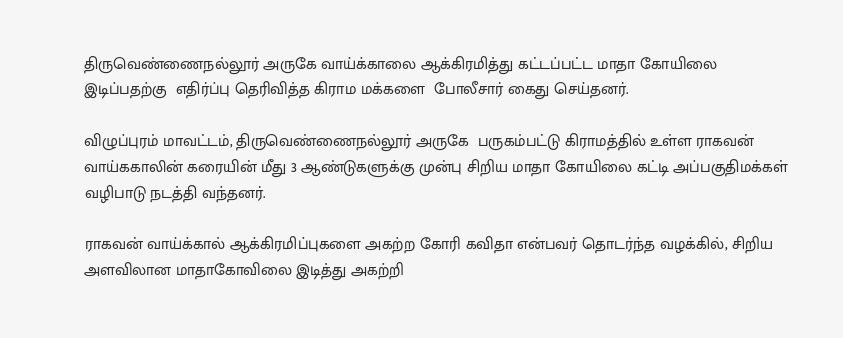திருவெண்ணைநல்லூர் அருகே வாய்க்காலை ஆக்கிரமித்து கட்டப்பட்ட மாதா கோயிலை இடிப்பதற்கு  எதிர்ப்பு தெரிவித்த கிராம மக்களை  போலீசார் கைது செய்தனர்.

விழுப்புரம் மாவட்டம், திருவெண்ணைநல்லூர் அருகே  பருகம்பட்டு கிராமத்தில் உள்ள ராகவன் வாய்ககாலின் கரையின் மீது 3 ஆண்டுகளுக்கு முன்பு சிறிய மாதா கோயிலை கட்டி அப்பகுதிமக்கள் வழிபாடு நடத்தி வந்தனர்.

ராகவன் வாய்க்கால் ஆக்கிரமிப்புகளை அகற்ற கோரி கவிதா என்பவர் தொடர்ந்த வழக்கில், சிறிய அளவிலான மாதாகோவிலை இடித்து அகற்றி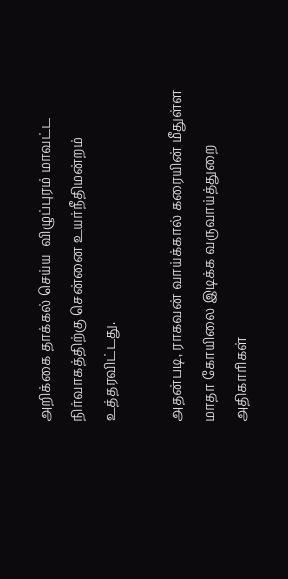அறிக்கை தாக்கல் செய்ய  விழுப்புரம் மாவட்ட நிர்வாகத்திற்கு சென்னை உயர்நீதிமன்றம் உத்தரவிட்டது.

அதன்படி, ராகவன் வாய்க்கால் கரையின் மீதுள்ள மாதா கோயிலை இடிக்க வருவாய்த்துறை அதிகாரிகள்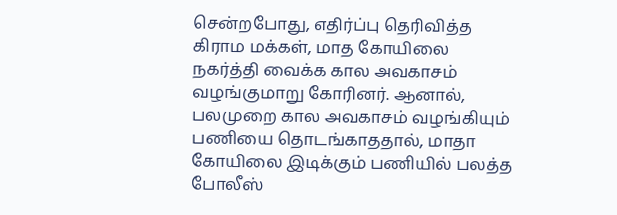சென்றபோது, எதிர்ப்பு தெரிவித்த கிராம மக்கள், மாத கோயிலை நகர்த்தி வைக்க கால அவகாசம் வழங்குமாறு கோரினர். ஆனால், பலமுறை கால அவகாசம் வழங்கியும் பணியை தொடங்காததால், மாதா கோயிலை இடிக்கும் பணியில் பலத்த போலீஸ்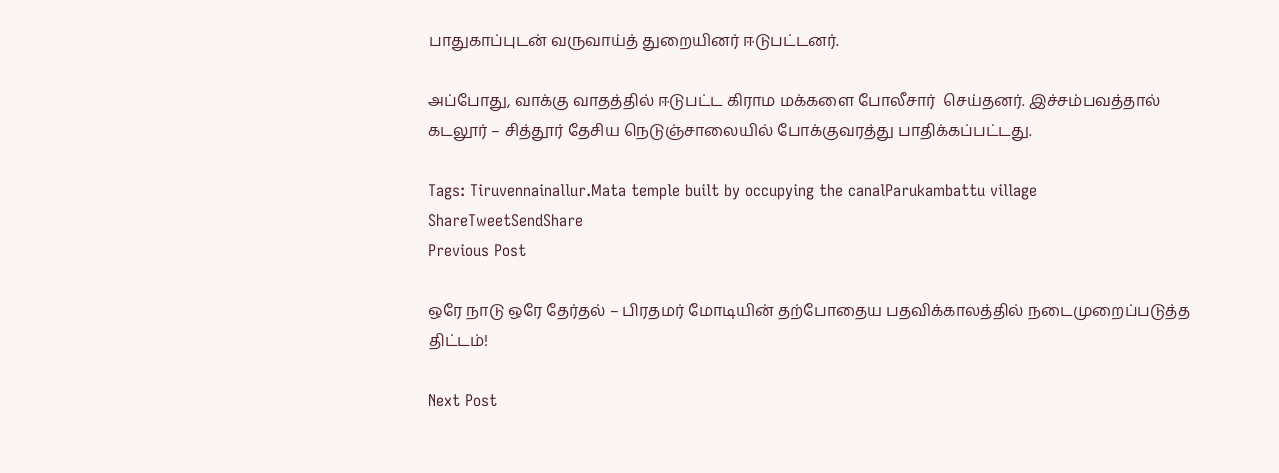பாதுகாப்புடன் வருவாய்த் துறையினர் ஈடுபட்டனர்.

அப்போது, வாக்கு வாதத்தில் ஈடுபட்ட கிராம மக்களை போலீசார்  செய்தனர். இச்சம்பவத்தால் கடலூர் – சித்தூர் தேசிய நெடுஞ்சாலையில் போக்குவரத்து பாதிக்கப்பட்டது.

Tags: Tiruvennainallur.Mata temple built by occupying the canalParukambattu village
ShareTweetSendShare
Previous Post

ஒரே நாடு ஒரே தேர்தல் – பிரதமர் மோடியின் தற்போதைய பதவிக்காலத்தில் நடைமுறைப்படுத்த திட்டம்!

Next Post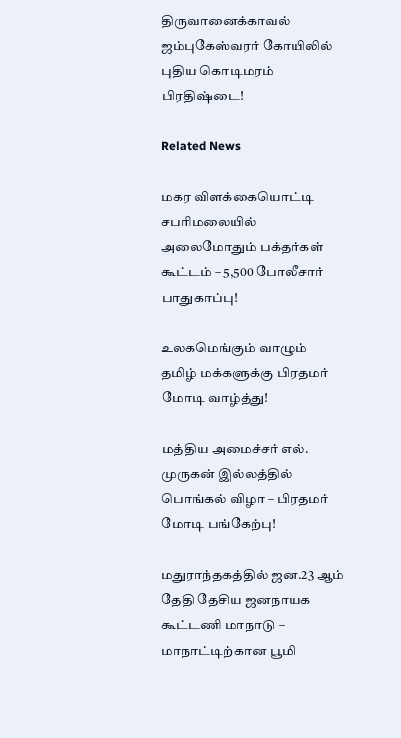திருவானைக்காவல் ஜம்புகேஸ்வரர் கோயிலில் புதிய கொடிமரம் பிரதிஷ்டை!

Related News

மகர விளக்கையொட்டி சபரிமலையில் அலைமோதும் பக்தர்கள் கூட்டம் – 5,500 போலீசார் பாதுகாப்பு!

உலகமெங்கும் வாழும் தமிழ் மக்களுக்கு பிரதமர் மோடி வாழ்த்து!

மத்திய அமைச்சர் எல். முருகன் இல்லத்தில் பொங்கல் விழா – பிரதமர் மோடி பங்கேற்பு!

மதுராந்தகத்தில் ஜன.23 ஆம் தேதி தேசிய ஜனநாயக கூட்டணி மாநாடு – மாநாட்டிற்கான பூமி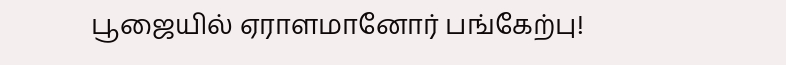பூஜையில் ஏராளமானோர் பங்கேற்பு!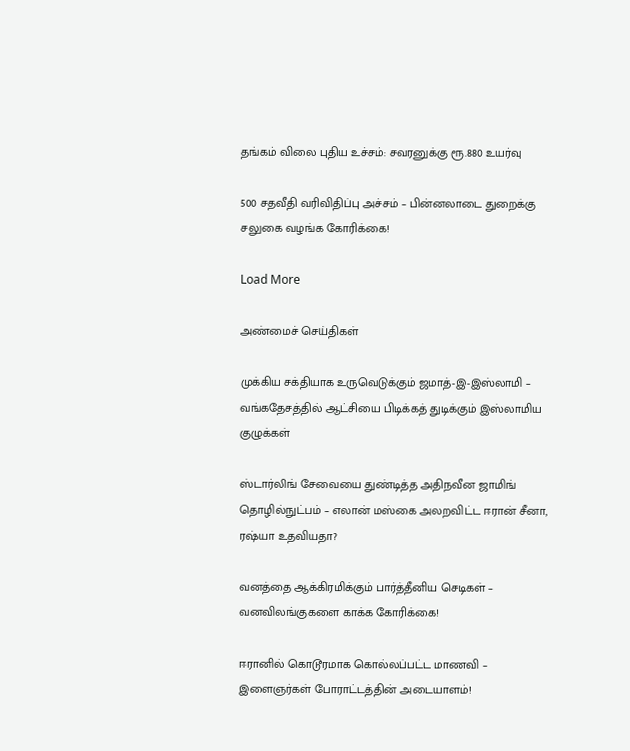தங்கம் விலை புதிய உச்சம்: சவரனுக்கு ரூ.880 உயர்வு

500 சதவீதி வரிவிதிப்பு அச்சம் – பின்னலாடை துறைக்கு சலுகை வழங்க கோரிக்கை!

Load More

அண்மைச் செய்திகள்

முக்கிய சக்தியாக உருவெடுக்கும் ஜமாத்-இ-இஸ்லாமி – வங்கதேசத்தில் ஆட்சியை பிடிக்கத் துடிக்கும் இஸ்லாமிய குழுக்கள்

ஸ்டார்லிங் சேவையை துண்டித்த அதிநவீன ஜாமிங் தொழில்நுட்பம் – எலான் மஸ்கை அலறவிட்ட ஈரான் சீனா, ரஷ்யா உதவியதா?

வனத்தை ஆக்கிரமிக்கும் பார்த்தீனிய செடிகள் – வனவிலங்குகளை காக்க கோரிக்கை!

ஈரானில் கொடூரமாக கொல்லப்பட்ட மாணவி – இளைஞர்கள் போராட்டத்தின் அடையாளம்!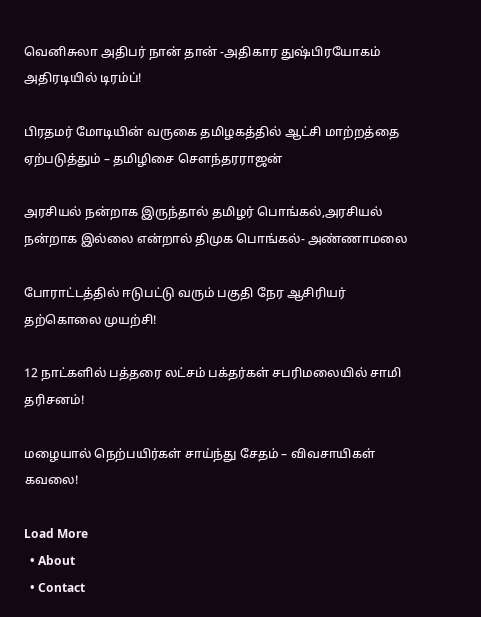வெனிசுலா அதிபர் நான் தான் -அதிகார துஷ்பிரயோகம் அதிரடியில் டிரம்ப்!

பிரதமர் மோடியின் வருகை தமிழகத்தில் ஆட்சி மாற்றத்தை ஏற்படுத்தும் – தமிழிசை சௌந்தரராஜன்

அரசியல் நன்றாக இருந்தால் தமிழர் பொங்கல்,அரசியல் நன்றாக இல்லை என்றால் திமுக பொங்கல்- அண்ணாமலை

போராட்டத்தில் ஈடுபட்டு வரும் பகுதி நேர ஆசிரியர் தற்கொலை முயற்சி!

12 நாட்களில் பத்தரை லட்சம் பக்தர்கள் சபரிமலையில் சாமி தரிசனம்!

மழையால் நெற்பயிர்கள் சாய்ந்து சேதம் – விவசாயிகள் கவலை!

Load More
  • About
  • Contact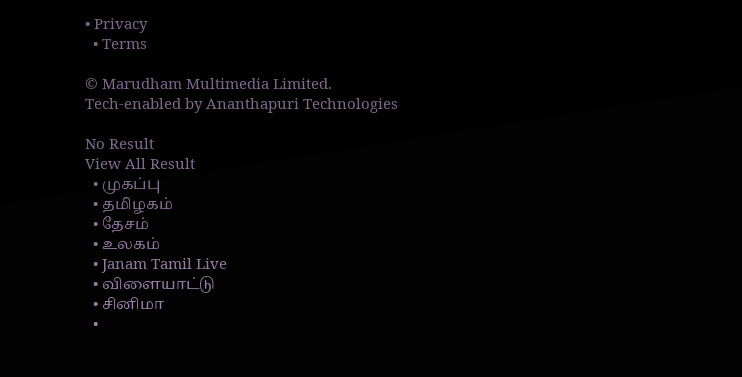• Privacy
  • Terms

© Marudham Multimedia Limited.
Tech-enabled by Ananthapuri Technologies

No Result
View All Result
  • முகப்பு
  • தமிழகம்
  • தேசம்
  • உலகம்
  • Janam Tamil Live
  • விளையாட்டு
  • சினிமா
  •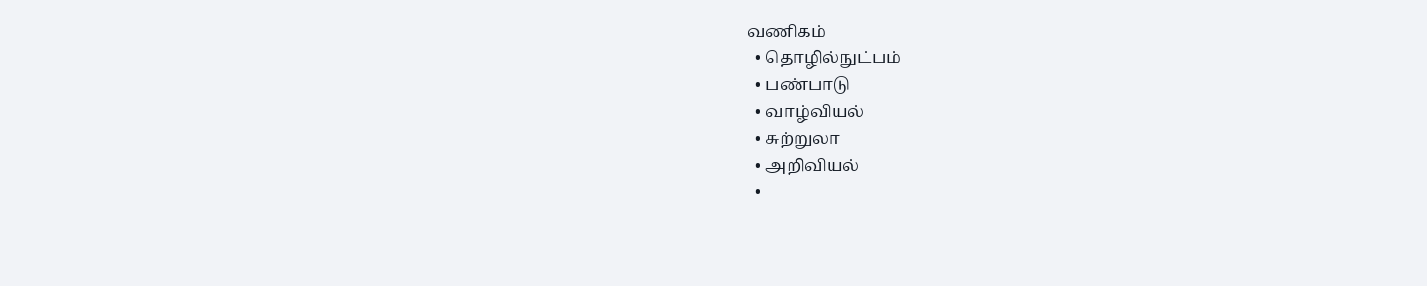வணிகம்
  • தொழில்நுட்பம்
  • பண்பாடு
  • வாழ்வியல்
  • சுற்றுலா
  • அறிவியல்
  •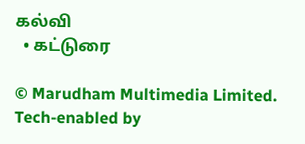கல்வி
  • கட்டுரை

© Marudham Multimedia Limited.
Tech-enabled by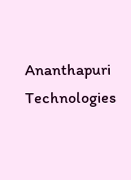Ananthapuri Technologies